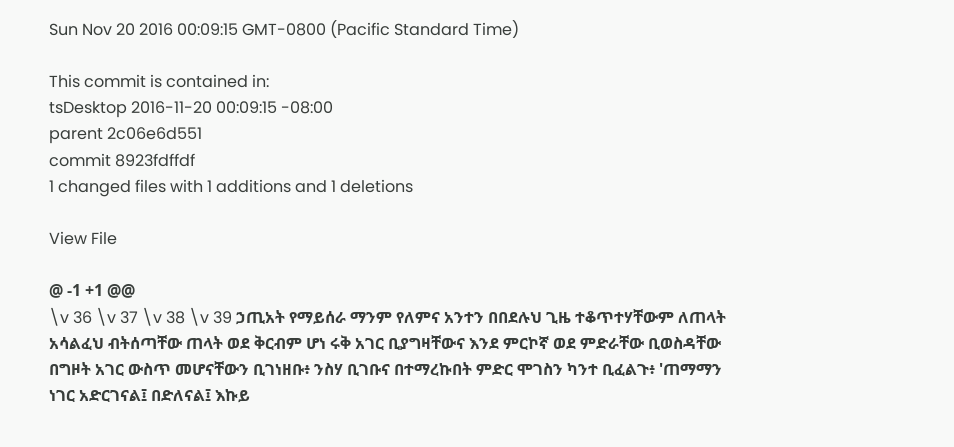Sun Nov 20 2016 00:09:15 GMT-0800 (Pacific Standard Time)

This commit is contained in:
tsDesktop 2016-11-20 00:09:15 -08:00
parent 2c06e6d551
commit 8923fdffdf
1 changed files with 1 additions and 1 deletions

View File

@ -1 +1 @@
\v 36 \v 37 \v 38 \v 39 ኃጢአት የማይሰራ ማንም የለምና አንተን በበደሉህ ጊዜ ተቆጥተሃቸውም ለጠላት አሳልፈህ ብትሰጣቸው ጠላት ወደ ቅርብም ሆነ ሩቅ አገር ቢያግዛቸውና እንደ ምርኮኛ ወደ ምድራቸው ቢወስዳቸው በግዞት አገር ውስጥ መሆናቸውን ቢገነዘቡ፥ ንስሃ ቢገቡና በተማረኩበት ምድር ሞገስን ካንተ ቢፈልጉ፥ 'ጠማማን ነገር አድርገናል፤ በድለናል፤ እኩይ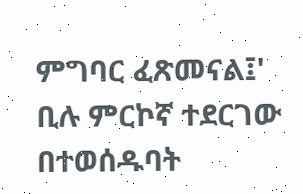ምግባር ፈጽመናል፤' ቢሉ ምርኮኛ ተደርገው በተወሰዱባት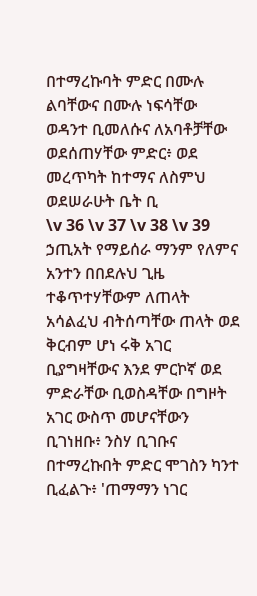በተማረኩባት ምድር በሙሉ ልባቸውና በሙሉ ነፍሳቸው ወዳንተ ቢመለሱና ለአባቶቻቸው ወደሰጠሃቸው ምድር፥ ወደ መረጥካት ከተማና ለስምህ ወደሠራሁት ቤት ቢ
\v 36 \v 37 \v 38 \v 39 ኃጢአት የማይሰራ ማንም የለምና አንተን በበደሉህ ጊዜ ተቆጥተሃቸውም ለጠላት አሳልፈህ ብትሰጣቸው ጠላት ወደ ቅርብም ሆነ ሩቅ አገር ቢያግዛቸውና እንደ ምርኮኛ ወደ ምድራቸው ቢወስዳቸው በግዞት አገር ውስጥ መሆናቸውን ቢገነዘቡ፥ ንስሃ ቢገቡና በተማረኩበት ምድር ሞገስን ካንተ ቢፈልጉ፥ 'ጠማማን ነገር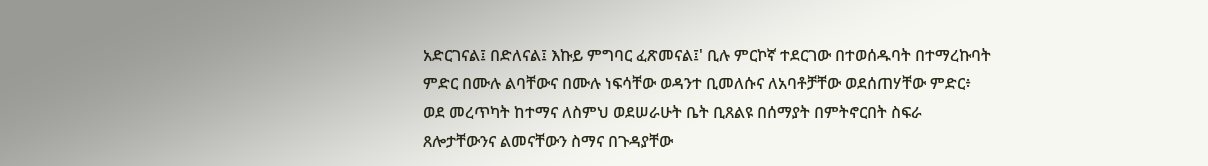አድርገናል፤ በድለናል፤ እኩይ ምግባር ፈጽመናል፤' ቢሉ ምርኮኛ ተደርገው በተወሰዱባት በተማረኩባት ምድር በሙሉ ልባቸውና በሙሉ ነፍሳቸው ወዳንተ ቢመለሱና ለአባቶቻቸው ወደሰጠሃቸው ምድር፥ ወደ መረጥካት ከተማና ለስምህ ወደሠራሁት ቤት ቢጸልዩ በሰማያት በምትኖርበት ስፍራ ጸሎታቸውንና ልመናቸውን ስማና በጉዳያቸው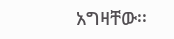አግዛቸው፡፡